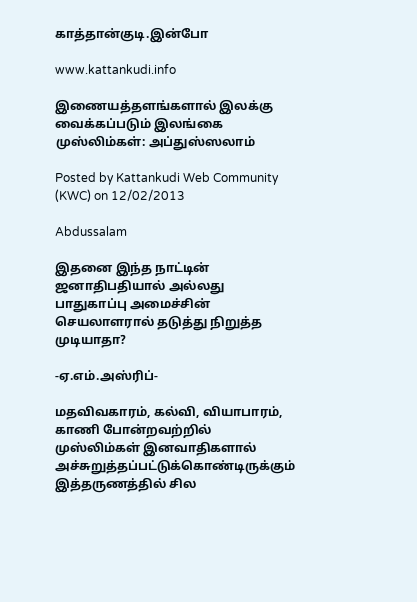காத்தான்குடி.இன்போ

www.kattankudi.info

இணையத்தளங்களால் இலக்கு வைக்கப்படும் இலங்கை முஸ்லிம்கள்: அப்துஸ்ஸலாம்

Posted by Kattankudi Web Community (KWC) on 12/02/2013

Abdussalam

இதனை இந்த நாட்டின் ஜனாதிபதியால் அல்லது பாதுகாப்பு அமைச்சின் செயலாளரால் தடுத்து நிறுத்த முடியாதா?

-ஏ.எம்.அஸ்ரிப்-

மதவிவகாரம், கல்வி, வியாபாரம், காணி போன்றவற்றில் முஸ்லிம்கள் இனவாதிகளால் அச்சுறுத்தப்பட்டுக்கொண்டிருக்கும் இத்தருணத்தில் சில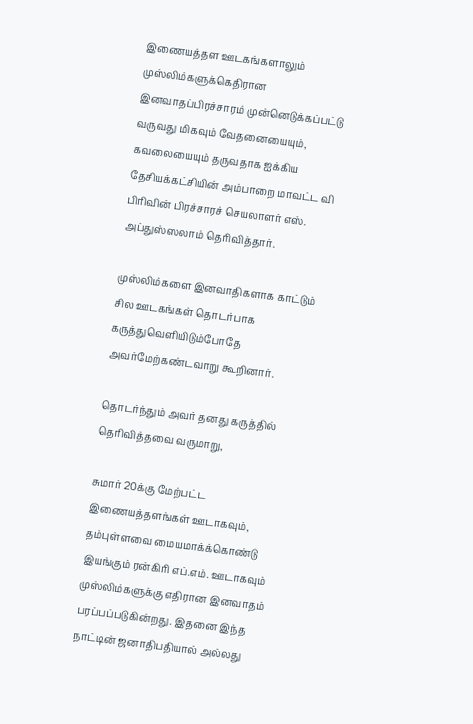இணையத்தள ஊடகங்களாலும் முஸ்லிம்களுக்கெதிரான இனவாதப்பிரச்சாரம் முன்னெடுக்கப்பட்டு வருவது மிகவும் வேதனையையும், கவலையையும் தருவதாக ஐக்கிய தேசியக்கட்சியின் அம்பாறை மாவட்ட வி பிரிவின் பிரச்சாரச் செயலாளர் எஸ். அப்துஸ்ஸலாம் தெரிவித்தார்.

முஸ்லிம்களை இனவாதிகளாக காட்டும் சில ஊடகங்கள் தொடர்பாக கருத்துவெளியிடும்போதே அவர்மேற்கண்டவாறு கூறினார்.

தொடர்ந்தும் அவர் தனது கருத்தில் தெரிவித்தவை வருமாறு,

சுமார் 20க்கு மேற்பட்ட இணையத்தளங்கள் ஊடாகவும், தம்புள்ளவை மையமாக்க்கொண்டு இயங்கும் ரன்கிரி எப்.எம். ஊடாகவும் முஸ்லிம்களுக்கு எதிரான இனவாதம் பரப்பப்படுகின்றது. இதனை இந்த நாட்டின் ஜனாதிபதியால் அல்லது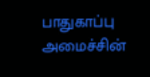பாதுகாப்பு அமைச்சின்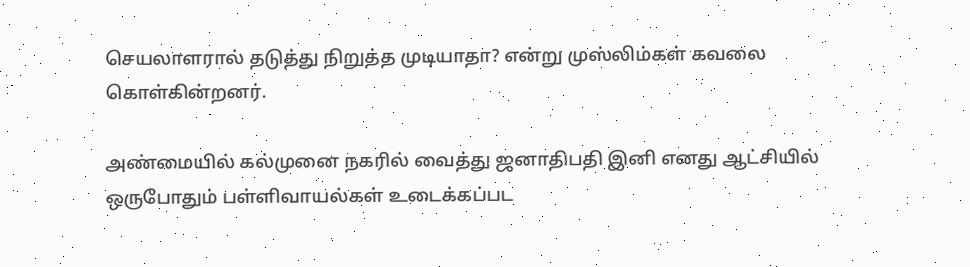செயலாளரால் தடுத்து நிறுத்த முடியாதா? என்று முஸ்லிம்கள் கவலை கொள்கின்றனர்.

அண்மையில் கல்முனை நகரில் வைத்து ஜனாதிபதி இனி எனது ஆட்சியில் ஒருபோதும் பள்ளிவாயல்கள் உடைக்கப்பட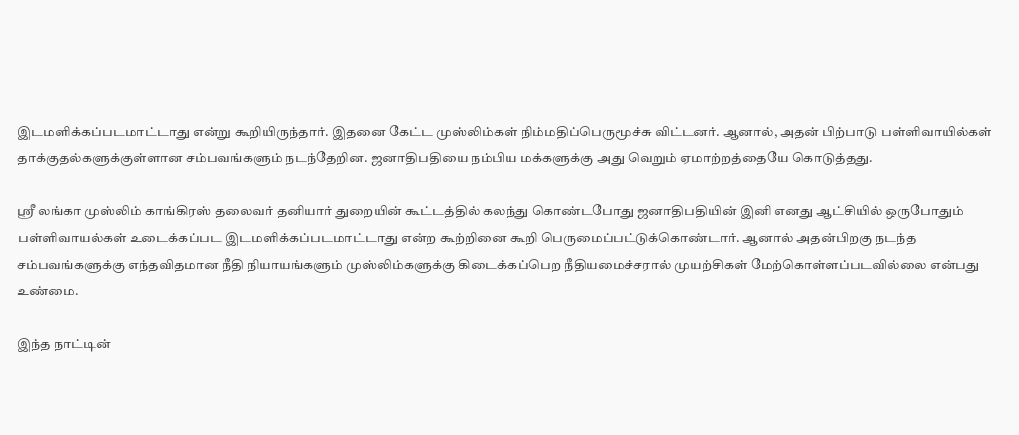இடமளிக்கப்படமாட்டாது என்று கூறியிருந்தார். இதனை கேட்ட முஸ்லிம்கள் நிம்மதிப்பெருமூச்சு விட்டனர். ஆனால், அதன் பிற்பாடு பள்ளிவாயில்கள் தாக்குதல்களுக்குள்ளான சம்பவங்களும் நடந்தேறின. ஜனாதிபதியை நம்பிய மக்களுக்கு அது வெறும் ஏமாற்றத்தையே கொடுத்தது.

ஸ்ரீ லங்கா முஸ்லிம் காங்கிரஸ் தலைவர் தனியார் துறையின் கூட்டத்தில் கலந்து கொண்டபோது ஜனாதிபதியின் இனி எனது ஆட்சியில் ஒருபோதும் பள்ளிவாயல்கள் உடைக்கப்பட இடமளிக்கப்படமாட்டாது என்ற கூற்றினை கூறி பெருமைப்பட்டுக்கொண்டார். ஆனால் அதன்பிறகு நடந்த சம்பவங்களுக்கு எந்தவிதமான நீதி நியாயங்களும் முஸ்லிம்களுக்கு கிடைக்கப்பெற நீதியமைச்சரால் முயற்சிகள் மேற்கொள்ளப்படவில்லை என்பது உண்மை.

இந்த நாட்டின்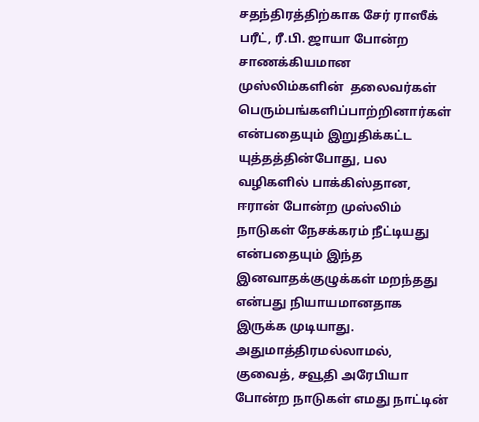சதந்திரத்திற்காக சேர் ராஸீக் பரீட், ரீ.பி. ஜாயா போன்ற சாணக்கியமான முஸ்லிம்களின்  தலைவர்கள் பெரும்பங்களிப்பாற்றினார்கள் என்பதையும் இறுதிக்கட்ட யுத்தத்தின்போது, பல வழிகளில் பாக்கிஸ்தான, ஈரான் போன்ற முஸ்லிம் நாடுகள் நேசக்கரம் நீட்டியது என்பதையும் இந்த இனவாதக்குழுக்கள் மறந்தது என்பது நியாயமானதாக இருக்க முடியாது. அதுமாத்திரமல்லாமல், குவைத், சவூதி அரேபியா போன்ற நாடுகள் எமது நாட்டின்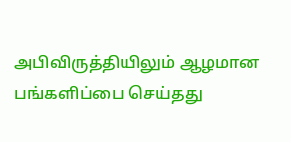அபிவிருத்தியிலும் ஆழமான பங்களிப்பை செய்தது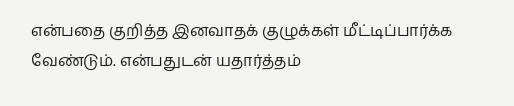என்பதை குறித்த இனவாதக் குழுக்கள் மீட்டிப்பார்க்க வேண்டும். என்பதுடன் யதார்த்தம்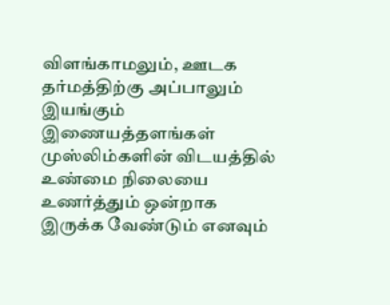விளங்காமலும், ஊடக தர்மத்திற்கு அப்பாலும் இயங்கும் இணையத்தளங்கள் முஸ்லிம்களின் விடயத்தில் உண்மை நிலையை உணர்த்தும் ஒன்றாக இருக்க வேண்டும் எனவும்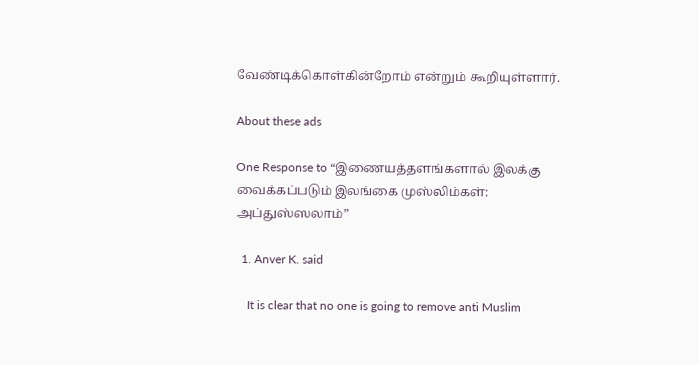வேண்டிக்கொள்கின்றோம் என்றும் கூறியுள்ளார்.

About these ads

One Response to “இணையத்தளங்களால் இலக்கு வைக்கப்படும் இலங்கை முஸ்லிம்கள்: அப்துஸ்ஸலாம்”

  1. Anver K. said

    It is clear that no one is going to remove anti Muslim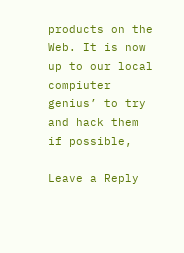products on the Web. It is now up to our local compiuter genius’ to try and hack them if possible,

Leave a Reply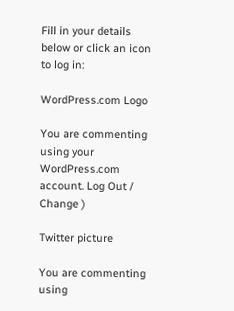Fill in your details below or click an icon to log in:

WordPress.com Logo

You are commenting using your WordPress.com account. Log Out / Change )

Twitter picture

You are commenting using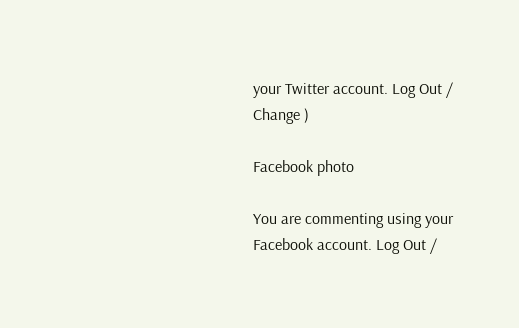your Twitter account. Log Out / Change )

Facebook photo

You are commenting using your Facebook account. Log Out /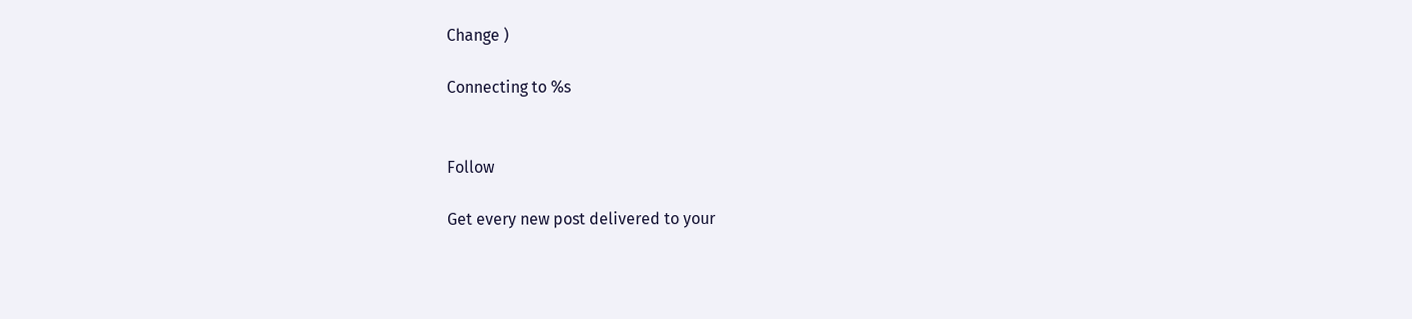Change )

Connecting to %s


Follow

Get every new post delivered to your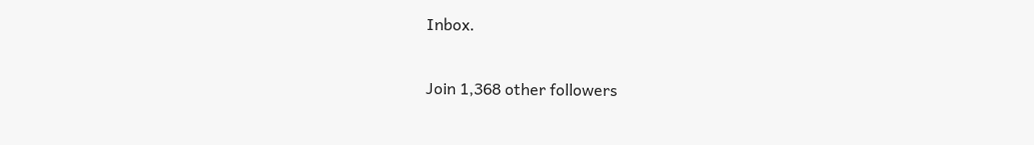Inbox.

Join 1,368 other followers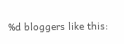%d bloggers like this: